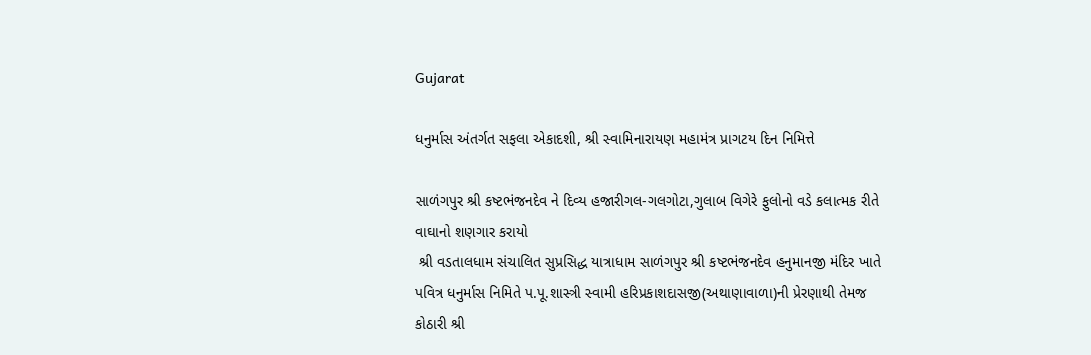Gujarat

ધનુર્માસ અંતર્ગત સફલા એકાદશી, શ્રી સ્વામિનારાયણ મહામંત્ર પ્રાગટય દિન નિમિત્તે

સાળંગપુર શ્રી કષ્ટભંજનદેવ ને દિવ્ય હજારીગલ-ગલગોટા,ગુલાબ વિગેરે ફુલોનો વડે કલાત્મક રીતે  વાઘાનો શણગાર કરાયો
 શ્રી વડતાલધામ સંચાલિત સુપ્રસિદ્ધ યાત્રાધામ સાળંગપુર શ્રી કષ્ટભંજનદેવ હનુમાનજી મંદિર ખાતે  પવિત્ર ધનુર્માસ નિમિતે પ.પૂ.શાસ્ત્રી સ્વામી હરિપ્રકાશદાસજી(અથાણાવાળા)ની પ્રેરણાથી તેમજ કોઠારી શ્રી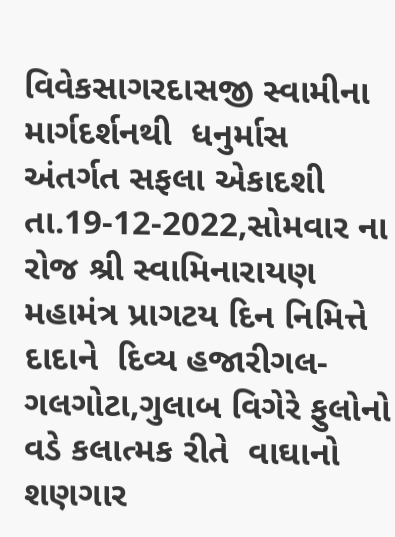વિવેકસાગરદાસજી સ્વામીના માર્ગદર્શનથી  ધનુર્માસ અંતર્ગત સફલા એકાદશી તા.19-12-2022,સોમવાર ના રોજ શ્રી સ્વામિનારાયણ મહામંત્ર પ્રાગટય દિન નિમિત્તે દાદાને  દિવ્ય હજારીગલ-ગલગોટા,ગુલાબ વિગેરે ફુલોનો વડે કલાત્મક રીતે  વાઘાનો શણગાર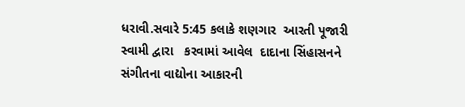ધરાવી.સવારે 5:45 કલાકે શણગાર  આરતી પૂજારી સ્વામી દ્વારા   કરવામાં આવેલ  દાદાના સિંહાસનને સંગીતના વાદ્યોના આકારની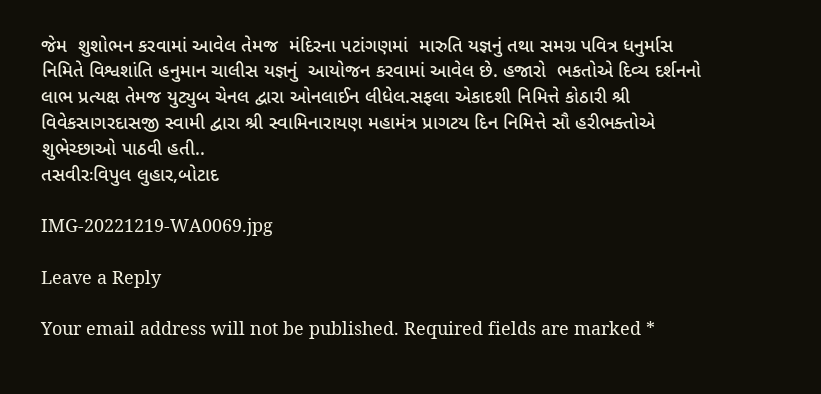જેમ  શુશોભન કરવામાં આવેલ તેમજ  મંદિરના પટાંગણમાં  મારુતિ યજ્ઞનું તથા સમગ્ર પવિત્ર ધનુર્માસ  નિમિતે વિશ્વશાંતિ હનુમાન ચાલીસ યજ્ઞનું  આયોજન કરવામાં આવેલ છે. હજારો  ભકતોએ દિવ્ય દર્શનનો લાભ પ્રત્યક્ષ તેમજ યુટ્યુબ ચેનલ દ્વારા ઓનલાઈન લીધેલ.સફલા એકાદશી નિમિત્તે કોઠારી શ્રી વિવેકસાગરદાસજી સ્વામી દ્વારા શ્રી સ્વામિનારાયણ મહામંત્ર પ્રાગટય દિન નિમિત્તે સૌ હરીભક્તોએ  શુભેચ્છાઓ પાઠવી હતી..
તસવીરઃવિપુલ લુહાર,બોટાદ

IMG-20221219-WA0069.jpg

Leave a Reply

Your email address will not be published. Required fields are marked *